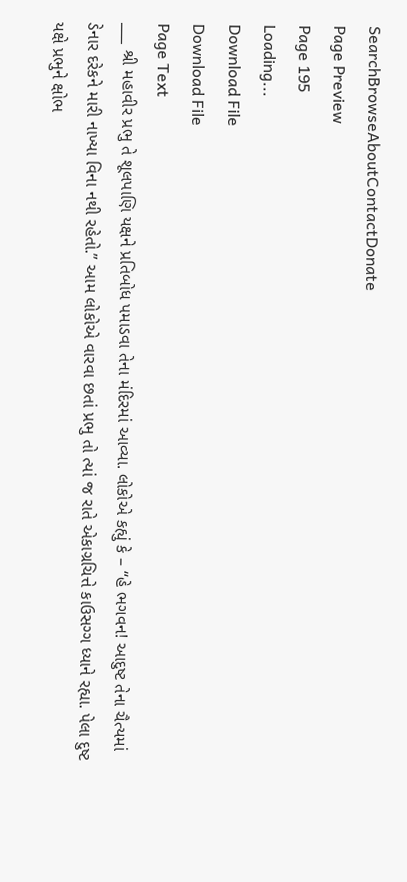SearchBrowseAboutContactDonate
Page Preview
Page 195
Loading...
Download File
Download File
Page Text
___ શ્રી મહાવીર પ્રભુ તે શૂલપાણિ યક્ષને પ્રતિબોધ પમાડવા તેના મંદિરમાં આવ્યા. લોકોએ કહ્યું કે – “હે ભગવન! આદુષ્ટ તેના ચૈત્યમાં ડેનાર દરેકને મારી નાખ્યા વિના નથી રહેતો.” આમ લોકોએ વારવા છતાં પ્રભુ તો ત્યાં જ રાતે એકાગ્રચિત્તે કાઉસગ્ગ ધ્યાને રહ્યા. પેલા દુષ્ટ યક્ષે પ્રભુને ક્ષોભ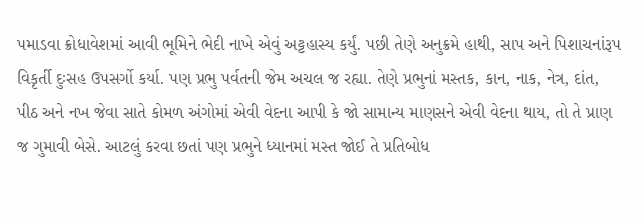પમાડવા ક્રોધાવેશમાં આવી ભૂમિને ભેદી નાખે એવું અટ્ટહાસ્ય કર્યું. પછી તેણે અનુક્રમે હાથી, સાપ અને પિશાચનાંરૂપ વિકૃર્તી દુઃસહ ઉપસર્ગો કર્યા. પણ પ્રભુ પર્વતની જેમ અચલ જ રહ્યા. તેણે પ્રભુનાં મસ્તક, કાન, નાક, નેત્ર, દાંત, પીઠ અને નખ જેવા સાતે કોમળ અંગોમાં એવી વેદના આપી કે જો સામાન્ય માણસને એવી વેદના થાય, તો તે પ્રાણ જ ગુમાવી બેસે. આટલું કરવા છતાં પણ પ્રભુને ધ્યાનમાં મસ્ત જોઈ તે પ્રતિબોધ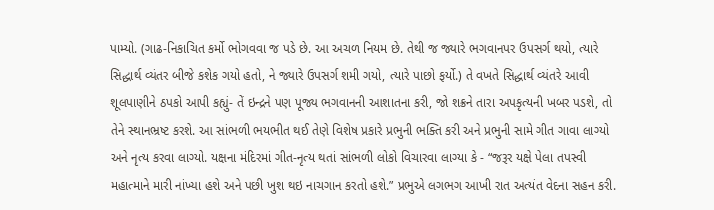પામ્યો. (ગાઢ-નિકાચિત કર્મો ભોગવવા જ પડે છે. આ અચળ નિયમ છે. તેથી જ જ્યારે ભગવાનપર ઉપસર્ગ થયો, ત્યારે સિદ્ધાર્થ વ્યંતર બીજે કશેક ગયો હતો, ને જ્યારે ઉપસર્ગ શમી ગયો, ત્યારે પાછો ફર્યો.) તે વખતે સિદ્ધાર્થ વ્યંતરે આવી શૂલપાણીને ઠપકો આપી કહ્યું- તેં ઇન્દ્રને પણ પૂજ્ય ભગવાનની આશાતના કરી, જો શક્રને તારા અપકૃત્યની ખબર પડશે, તો તેને સ્થાનભ્રષ્ટ કરશે. આ સાંભળી ભયભીત થઈ તેણે વિશેષ પ્રકારે પ્રભુની ભક્તિ કરી અને પ્રભુની સામે ગીત ગાવા લાગ્યો અને નૃત્ય કરવા લાગ્યો. યક્ષના મંદિરમાં ગીત-નૃત્ય થતાં સાંભળી લોકો વિચારવા લાગ્યા કે - “જરૂર યક્ષે પેલા તપસ્વી મહાત્માને મારી નાંખ્યા હશે અને પછી ખુશ થઇ નાચગાન કરતો હશે.” પ્રભુએ લગભગ આખી રાત અત્યંત વેદના સહન કરી.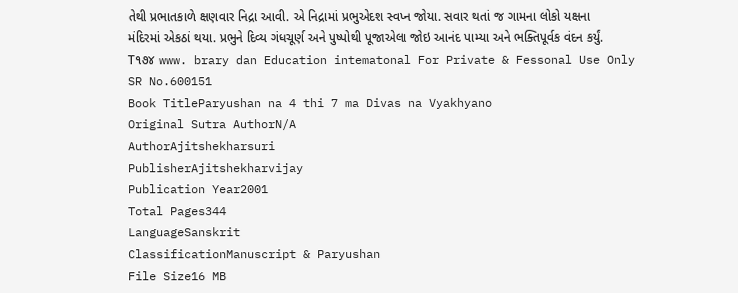તેથી પ્રભાતકાળે ક્ષણવાર નિદ્રા આવી. એ નિદ્રામાં પ્રભુએદશ સ્વપ્ન જોયા. સવાર થતાં જ ગામના લોકો યક્ષના મંદિરમાં એકઠાં થયા. પ્રભુને દિવ્ય ગંધચૂર્ણ અને પુષ્પોથી પૂજાએલા જોઇ આનંદ પામ્યા અને ભક્તિપૂર્વક વંદન કર્યું. T૧૭૪ www. brary dan Education intematonal For Private & Fessonal Use Only
SR No.600151
Book TitleParyushan na 4 thi 7 ma Divas na Vyakhyano
Original Sutra AuthorN/A
AuthorAjitshekharsuri
PublisherAjitshekharvijay
Publication Year2001
Total Pages344
LanguageSanskrit
ClassificationManuscript & Paryushan
File Size16 MB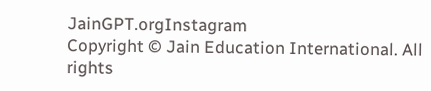JainGPT.orgInstagram
Copyright © Jain Education International. All rights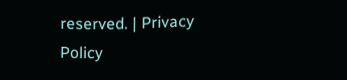reserved. | Privacy Policy